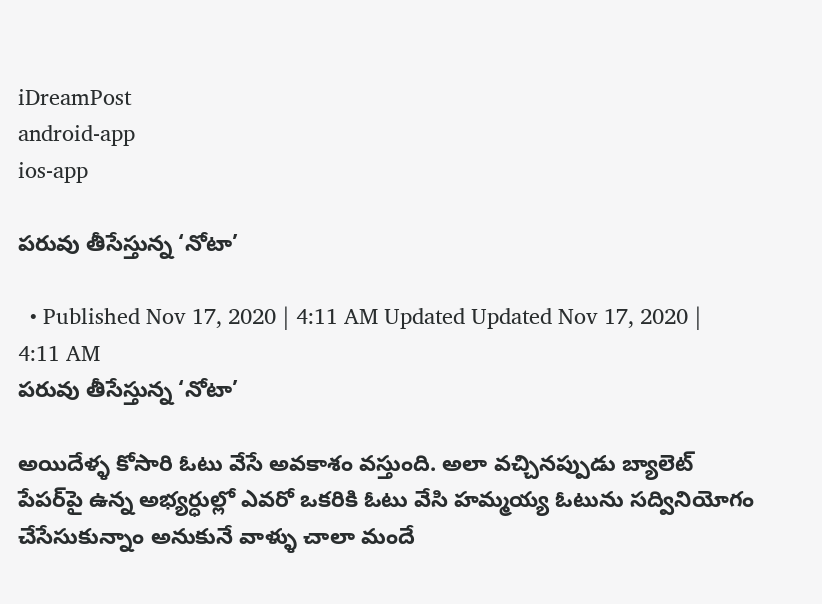iDreamPost
android-app
ios-app

పరువు తీసేస్తున్న ‘నోటా’

  • Published Nov 17, 2020 | 4:11 AM Updated Updated Nov 17, 2020 | 4:11 AM
పరువు తీసేస్తున్న ‘నోటా’

అయిదేళ్ళ కోసారి ఓటు వేసే అవకాశం వస్తుంది. అలా వచ్చినప్పుడు బ్యాలెట్‌ పేపర్‌పై ఉన్న అభ్యర్ధుల్లో ఎవరో ఒకరికి ఓటు వేసి హమ్మయ్య ఓటును సద్వినియోగం చేసేసుకున్నాం అనుకునే వాళ్ళు చాలా మందే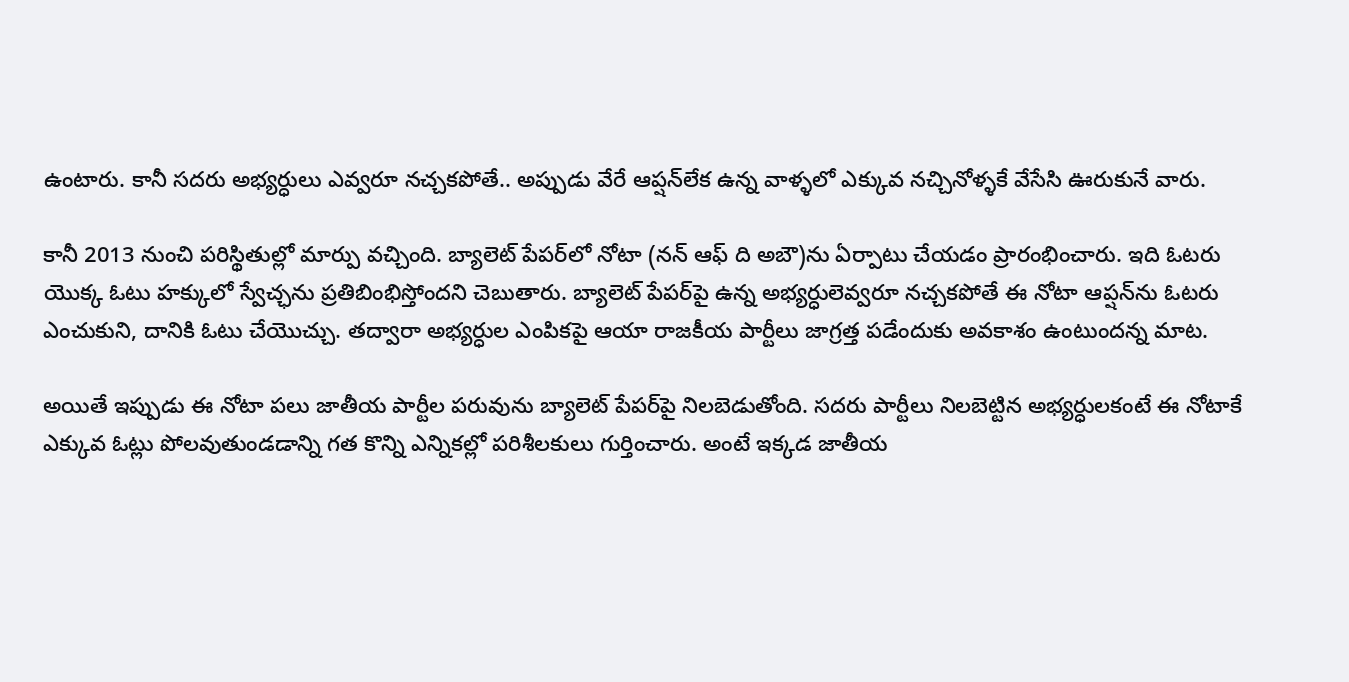ఉంటారు. కానీ సదరు అభ్యర్ధులు ఎవ్వరూ నచ్చకపోతే.. అప్పుడు వేరే ఆప్షన్‌లేక ఉన్న వాళ్ళలో ఎక్కువ నచ్చినోళ్ళకే వేసేసి ఊరుకునే వారు.

కానీ 2013 నుంచి పరిస్థితుల్లో మార్పు వచ్చింది. బ్యాలెట్‌ పేపర్‌లో నోటా (నన్‌ ఆఫ్‌ ది అబౌ)ను ఏర్పాటు చేయడం ప్రారంభించారు. ఇది ఓటరు యొక్క ఓటు హక్కులో స్వేచ్ఛను ప్రతిబింభిస్తోందని చెబుతారు. బ్యాలెట్‌ పేపర్‌పై ఉన్న అభ్యర్ధులెవ్వరూ నచ్చకపోతే ఈ నోటా ఆప్షన్‌ను ఓటరు ఎంచుకుని, దానికి ఓటు చేయొచ్చు. తద్వారా అభ్యర్ధుల ఎంపికపై ఆయా రాజకీయ పార్టీలు జాగ్రత్త పడేందుకు అవకాశం ఉంటుందన్న మాట.

అయితే ఇప్పుడు ఈ నోటా పలు జాతీయ పార్టీల పరువును బ్యాలెట్‌ పేపర్‌పై నిలబెడుతోంది. సదరు పార్టీలు నిలబెట్టిన అభ్యర్ధులకంటే ఈ నోటాకే ఎక్కువ ఓట్లు పోలవుతుండడాన్ని గత కొన్ని ఎన్నికల్లో పరిశీలకులు గుర్తించారు. అంటే ఇక్కడ జాతీయ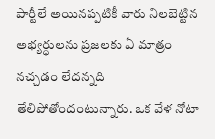పార్టీలే అయినప్పటికీ వారు నిలబెట్టిన అభ్యర్ధులను ప్రజలకు ఏ మాత్రం నచ్చడం లేదన్నది తేలిపోతోందంటున్నారు. ఒక వేళ నోటా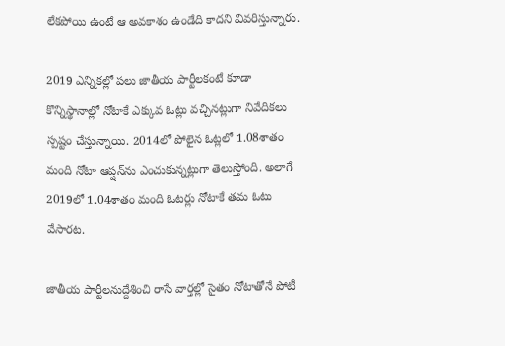లేకపోయి ఉంటే ఆ అవకాశం ఉండేది కాదని వివరిస్తున్నారు.

2019 ఎన్నికల్లో పలు జాతీయ పార్టీలకంటే కూడా కొన్నిస్థానాల్లో నోటాకే ఎక్కువ ఓట్లు వచ్చినట్లుగా నివేదికలు స్పష్టం చేస్తున్నాయి. 2014లో పోలైన ఓట్లలో 1.08శాతం మంది నోటా ఆప్షన్‌ను ఎంచుకున్నట్లుగా తెలుస్తోంది. అలాగే 2019లో 1.04శాతం మంది ఓటర్లు నోటాకే తమ ఓటు వేసారట.

జాతీయ పార్టీలనుద్దేశించి రాసే వార్తల్లో సైతం నోటాతోనే పోటీ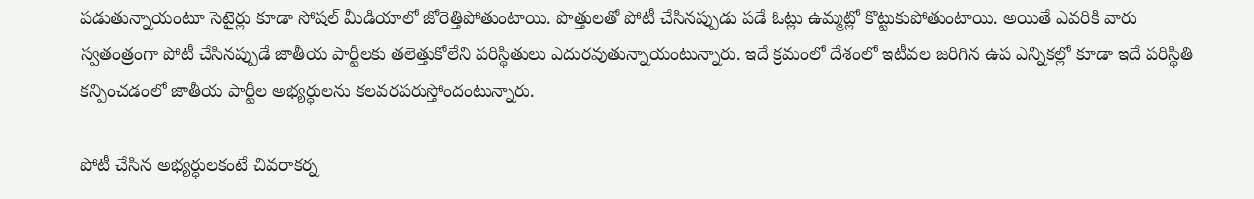పడుతున్నాయంటూ సెటైర్లు కూడా సోషల్‌ మీడియాలో జోరెత్తిపోతుంటాయి. పొత్తులతో పోటీ చేసినప్పుడు పడే ఓట్లు ఉమ్మట్లో కొట్టుకుపోతుంటాయి. అయితే ఎవరికి వారు స్వతంత్రంగా పోటీ చేసినప్పుడే జాతీయ పార్టీలకు తలెత్తుకోలేని పరిస్థితులు ఎదురవుతున్నాయంటున్నారు. ఇదే క్రమంలో దేశంలో ఇటీవల జరిగిన ఉప ఎన్నికల్లో కూడా ఇదే పరిస్థితి కన్పించడంలో జాతీయ పార్టీల అభ్యర్ధులను కలవరపరుస్తోందంటున్నారు.

పోటీ చేసిన అభ్యర్ధులకంటే చివరాకర్న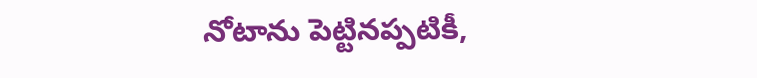నోటాను పెట్టినప్పటికీ,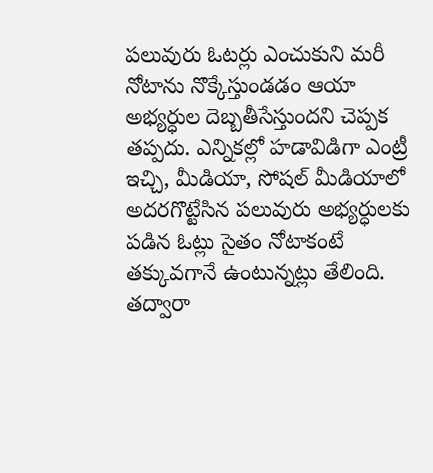పలువురు ఓటర్లు ఎంచుకుని మరీ నోటాను నొక్కేస్తుండడం ఆయా అభ్యర్ధుల దెబ్బతీసేస్తుందని చెప్పక తప్పదు. ఎన్నికల్లో హడావిడిగా ఎంట్రీ ఇచ్చి, మీడియా, సోషల్‌ మీడియాలో అదరగొట్టేసిన పలువురు అభ్యర్ధులకు పడిన ఓట్లు సైతం నోటాకంటే తక్కువగానే ఉంటున్నట్లు తేలింది. తద్వారా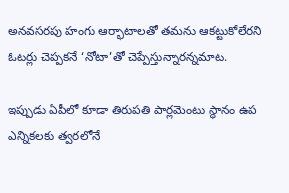అనవసరపు హంగు ఆర్భాటాలతో తమను ఆకట్టుకోలేరని ఓటర్లు చెప్పకనే ‘నోటా’తో చెప్పేస్తున్నారన్నమాట.

ఇప్పుడు ఏపీలో కూడా తిరుపతి పార్లమెంటు స్థానం ఉప ఎన్నికలకు త్వరలోనే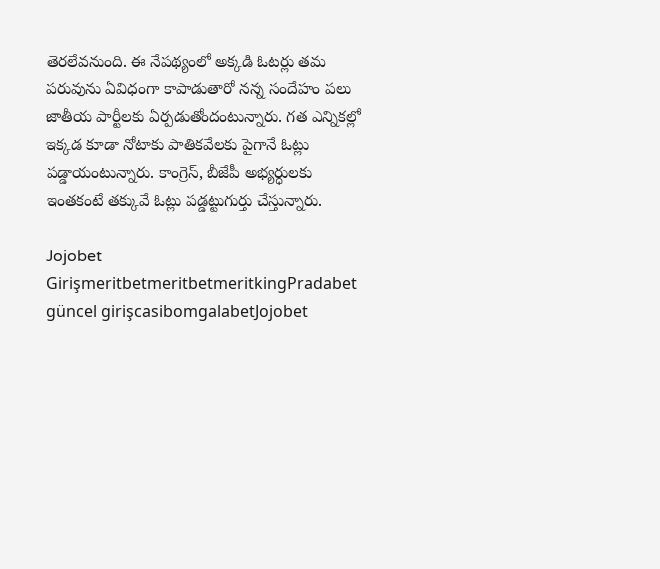తెరలేవనుంది. ఈ నేపథ్యంలో అక్కడి ఓటర్లు తమ పరువును ఏవిధంగా కాపాడుతారో నన్న సందేహం పలు జాతీయ పార్టీలకు ఏర్పడుతోందంటున్నారు. గత ఎన్నికల్లో ఇక్కడ కూడా నోటాకు పాతికవేలకు పైగానే ఓట్లు పడ్డాయంటున్నారు. కాంగ్రెస్, బీజేపీ అభ్యర్ధులకు ఇంతకంటే తక్కువే ఓట్లు పడ్డట్టుగుర్తు చేస్తున్నారు.

Jojobet GirişmeritbetmeritbetmeritkingPradabet güncel girişcasibomgalabetJojobet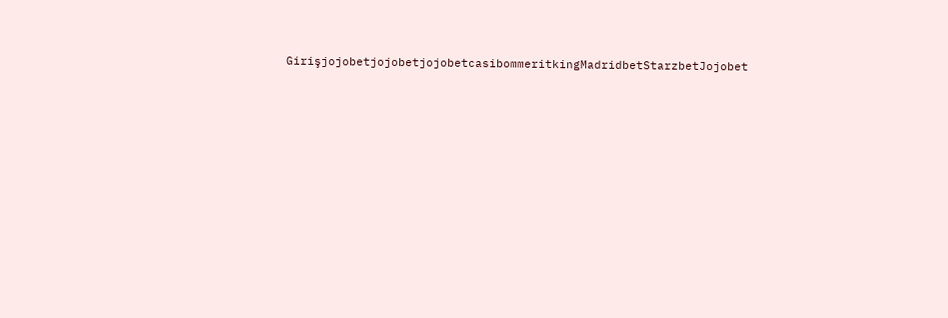GirişjojobetjojobetjojobetcasibommeritkingMadridbetStarzbetJojobet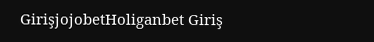GirişjojobetHoliganbet Giriş